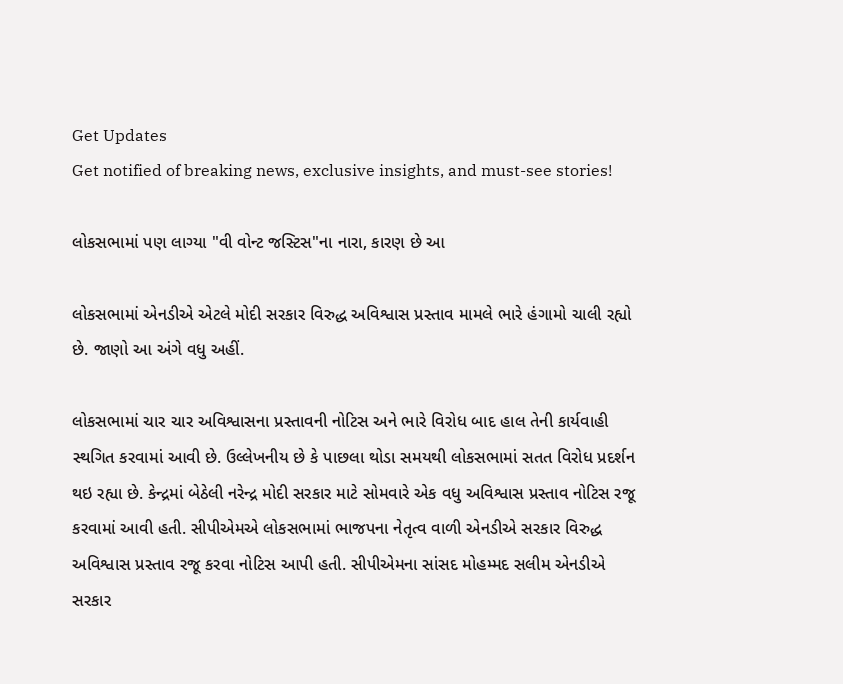Get Updates
Get notified of breaking news, exclusive insights, and must-see stories!

લોકસભામાં પણ લાગ્યા "વી વોન્ટ જસ્ટિસ"ના નારા, કારણ છે આ

લોકસભામાં એનડીએ એટલે મોદી સરકાર વિરુદ્ધ અવિશ્વાસ પ્રસ્તાવ મામલે ભારે હંગામો ચાલી રહ્યો છે. જાણો આ અંગે વધુ અહીં.

લોકસભામાં ચાર ચાર અવિશ્વાસના પ્રસ્તાવની નોટિસ અને ભારે વિરોધ બાદ હાલ તેની કાર્યવાહી સ્થગિત કરવામાં આવી છે. ઉલ્લેખનીય છે કે પાછલા થોડા સમયથી લોકસભામાં સતત વિરોધ પ્રદર્શન થઇ રહ્યા છે. કેન્દ્રમાં બેઠેલી નરેન્દ્ર મોદી સરકાર માટે સોમવારે એક વધુ અવિશ્વાસ પ્રસ્તાવ નોટિસ રજૂ કરવામાં આવી હતી. સીપીએમએ લોકસભામાં ભાજપના નેતૃત્વ વાળી એનડીએ સરકાર વિરુદ્ધ અવિશ્વાસ પ્રસ્તાવ રજૂ કરવા નોટિસ આપી હતી. સીપીએમના સાંસદ મોહમ્મદ સલીમ એનડીએ સરકાર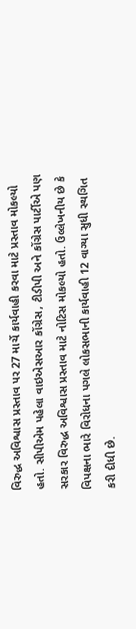વિરુદ્ધ અવિશ્વાસ પ્રસ્તાવ પર 27 માર્ચે કાર્યવાહી કરવા માટે પ્રસ્તાવ મોકલ્યો હતો. સીપીએમ પહેલા વાઇએસઆર કોંગ્રેસ, ટીડીપી અને કોંગ્રેસ પાર્ટીએ પણ સરકાર વિરુદ્ધ અવિશ્વાસ પ્રસ્તાવ માટે નોટિસ મોકલ્યો હતો. ઉલ્લેખનીય છે કે વિપક્ષના ભારે વિરોધના પગલે લોકસભાની કાર્યવાહી 12 વાગ્યા સુધી સ્થગિત કરી દીધી છે.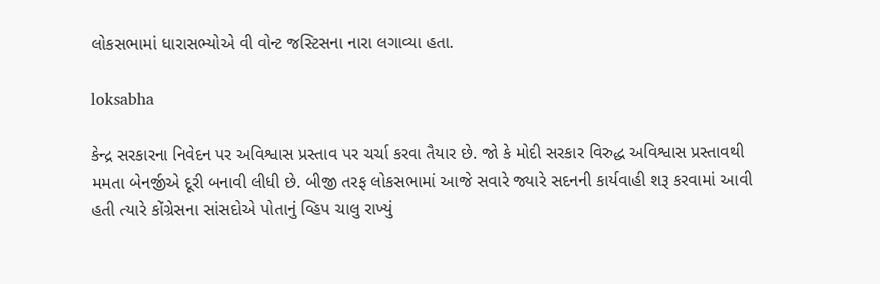લોકસભામાં ધારાસભ્યોએ વી વોન્ટ જસ્ટિસના નારા લગાવ્યા હતા.

loksabha

કેન્દ્ર સરકારના નિવેદન પર અવિશ્વાસ પ્રસ્તાવ પર ચર્ચા કરવા તૈયાર છે. જો કે મોદી સરકાર વિરુદ્ધ અવિશ્વાસ પ્રસ્તાવથી મમતા બેનર્જીએ દૂરી બનાવી લીધી છે. બીજી તરફ લોકસભામાં આજે સવારે જ્યારે સદનની કાર્યવાહી શરૂ કરવામાં આવી હતી ત્યારે કોંગ્રેસના સાંસદોએ પોતાનું વ્હિપ ચાલુ રાખ્યું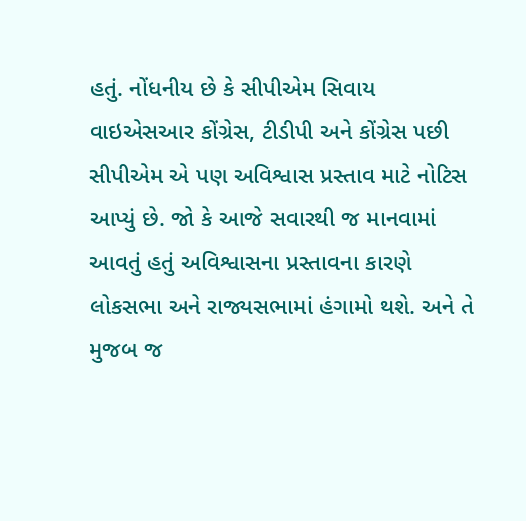હતું. નોંધનીય છે કે સીપીએમ સિવાય વાઇએસઆર કોંગ્રેસ, ટીડીપી અને કોંગ્રેસ પછી સીપીએમ એ પણ અવિશ્વાસ પ્રસ્તાવ માટે નોટિસ આપ્યું છે. જો કે આજે સવારથી જ માનવામાં આવતું હતું અવિશ્વાસના પ્રસ્તાવના કારણે લોકસભા અને રાજ્યસભામાં હંગામો થશે. અને તે મુજબ જ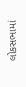લોકસભામાં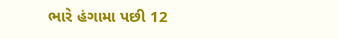ભારે હંગામા પછી 12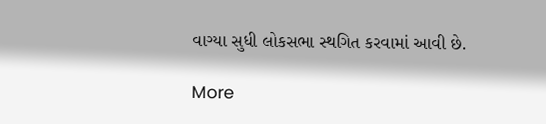વાગ્યા સુધી લોકસભા સ્થગિત કરવામાં આવી છે.

More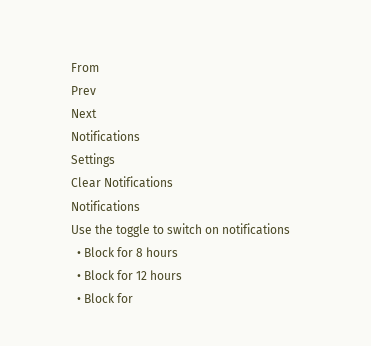From
Prev
Next
Notifications
Settings
Clear Notifications
Notifications
Use the toggle to switch on notifications
  • Block for 8 hours
  • Block for 12 hours
  • Block for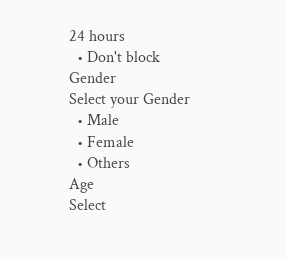24 hours
  • Don't block
Gender
Select your Gender
  • Male
  • Female
  • Others
Age
Select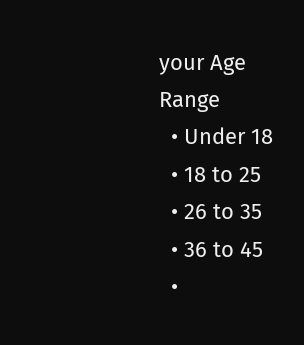your Age Range
  • Under 18
  • 18 to 25
  • 26 to 35
  • 36 to 45
  •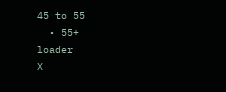45 to 55
  • 55+
loader
X